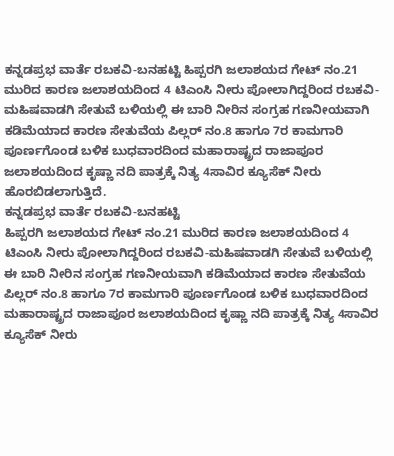ಕನ್ನಡಪ್ರಭ ವಾರ್ತೆ ರಬಕವಿ-ಬನಹಟ್ಟಿ ಹಿಪ್ಪರಗಿ ಜಲಾಶಯದ ಗೇಟ್ ನಂ.21 ಮುರಿದ ಕಾರಣ ಜಲಾಶಯದಿಂದ 4 ಟಿಎಂಸಿ ನೀರು ಪೋಲಾಗಿದ್ದರಿಂದ ರಬಕವಿ-ಮಹಿಷವಾಡಗಿ ಸೇತುವೆ ಬಳಿಯಲ್ಲಿ ಈ ಬಾರಿ ನೀರಿನ ಸಂಗ್ರಹ ಗಣನೀಯವಾಗಿ ಕಡಿಮೆಯಾದ ಕಾರಣ ಸೇತುವೆಯ ಪಿಲ್ಲರ್ ನಂ.8 ಹಾಗೂ 7ರ ಕಾಮಗಾರಿ ಪೂರ್ಣಗೊಂಡ ಬಳಿಕ ಬುಧವಾರದಿಂದ ಮಹಾರಾಷ್ಟ್ರದ ರಾಜಾಪೂರ ಜಲಾಶಯದಿಂದ ಕೃಷ್ಣಾ ನದಿ ಪಾತ್ರಕ್ಕೆ ನಿತ್ಯ 4ಸಾವಿರ ಕ್ಯೂಸೆಕ್ ನೀರು ಹೊರಬಿಡಲಾಗುತ್ತಿದೆ.
ಕನ್ನಡಪ್ರಭ ವಾರ್ತೆ ರಬಕವಿ-ಬನಹಟ್ಟಿ
ಹಿಪ್ಪರಗಿ ಜಲಾಶಯದ ಗೇಟ್ ನಂ.21 ಮುರಿದ ಕಾರಣ ಜಲಾಶಯದಿಂದ 4 ಟಿಎಂಸಿ ನೀರು ಪೋಲಾಗಿದ್ದರಿಂದ ರಬಕವಿ-ಮಹಿಷವಾಡಗಿ ಸೇತುವೆ ಬಳಿಯಲ್ಲಿ ಈ ಬಾರಿ ನೀರಿನ ಸಂಗ್ರಹ ಗಣನೀಯವಾಗಿ ಕಡಿಮೆಯಾದ ಕಾರಣ ಸೇತುವೆಯ ಪಿಲ್ಲರ್ ನಂ.8 ಹಾಗೂ 7ರ ಕಾಮಗಾರಿ ಪೂರ್ಣಗೊಂಡ ಬಳಿಕ ಬುಧವಾರದಿಂದ ಮಹಾರಾಷ್ಟ್ರದ ರಾಜಾಪೂರ ಜಲಾಶಯದಿಂದ ಕೃಷ್ಣಾ ನದಿ ಪಾತ್ರಕ್ಕೆ ನಿತ್ಯ 4ಸಾವಿರ ಕ್ಯೂಸೆಕ್ ನೀರು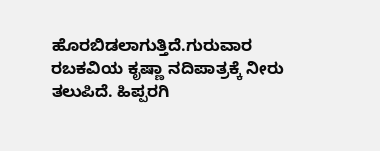ಹೊರಬಿಡಲಾಗುತ್ತಿದೆ.ಗುರುವಾರ ರಬಕವಿಯ ಕೃಷ್ಣಾ ನದಿಪಾತ್ರಕ್ಕೆ ನೀರು ತಲುಪಿದೆ. ಹಿಪ್ಪರಗಿ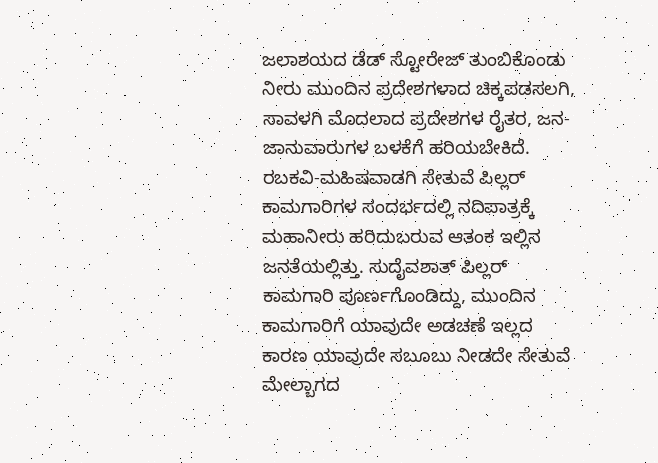ಜಲಾಶಯದ ಡೆಡ್ ಸ್ಟೋರೇಜ್ ತುಂಬಿಕೊಂಡು ನೀರು ಮುಂದಿನ ಪ್ರದೇಶಗಳಾದ ಚಿಕ್ಕಪಡಸಲಗಿ, ಸಾವಳಗಿ ಮೊದಲಾದ ಪ್ರದೇಶಗಳ ರೈತರ, ಜನ-ಜಾನುವಾರುಗಳ ಬಳಕೆಗೆ ಹರಿಯಬೇಕಿದೆ.
ರಬಕವಿ-ಮಹಿಷವಾಡಗಿ ಸೇತುವೆ ಪಿಲ್ಲರ್ ಕಾಮಗಾರಿಗಳ ಸಂದರ್ಭದಲ್ಲಿ ನದಿಪಾತ್ರಕ್ಕೆ ಮಹಾನೀರು ಹರಿದುಬರುವ ಆತಂಕ ಇಲ್ಲಿನ ಜನತೆಯಲ್ಲಿತ್ತು. ಸುದೈವಶಾತ್ ಪಿಲ್ಲರ್ ಕಾಮಗಾರಿ ಪೂರ್ಣಗೊಂಡಿದ್ದು, ಮುಂದಿನ ಕಾಮಗಾರಿಗೆ ಯಾವುದೇ ಅಡಚಣೆ ಇಲ್ಲದ ಕಾರಣ ಯಾವುದೇ ಸಬೂಬು ನೀಡದೇ ಸೇತುವೆ ಮೇಲ್ಬಾಗದ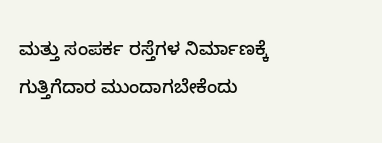ಮತ್ತು ಸಂಪರ್ಕ ರಸ್ತೆಗಳ ನಿರ್ಮಾಣಕ್ಕೆ ಗುತ್ತಿಗೆದಾರ ಮುಂದಾಗಬೇಕೆಂದು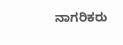ನಾಗರಿಕರು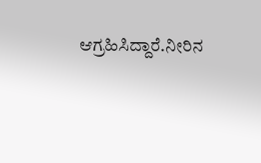ಆಗ್ರಹಿಸಿದ್ದಾರೆ.ನೀರಿನ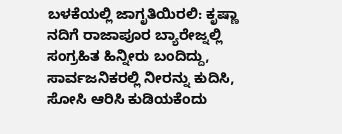ಬಳಕೆಯಲ್ಲಿ ಜಾಗೃತಿಯಿರಲಿ: ಕೃಷ್ಣಾ ನದಿಗೆ ರಾಜಾಪೂರ ಬ್ಯಾರೇಜ್ನಲ್ಲಿ ಸಂಗ್ರಹಿತ ಹಿನ್ನೀರು ಬಂದಿದ್ದು, ಸಾರ್ವಜನಿಕರಲ್ಲಿ ನೀರನ್ನು ಕುದಿಸಿ, ಸೋಸಿ ಆರಿಸಿ ಕುಡಿಯಕೆಂದು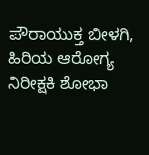ಪೌರಾಯುಕ್ತ ಬೀಳಗಿ, ಹಿರಿಯ ಆರೋಗ್ಯ ನಿರೀಕ್ಷಕಿ ಶೋಭಾ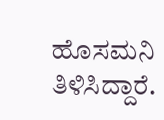ಹೊಸಮನಿ ತಿಳಿಸಿದ್ದಾರೆ.